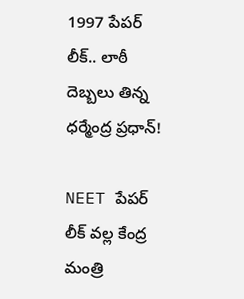1997 పేపర్ లీక్.. లాఠీ దెబ్బలు తిన్న ధర్మేంద్ర ప్రధాన్!

NEET పేపర్ లీక్ వల్ల కేంద్ర మంత్రి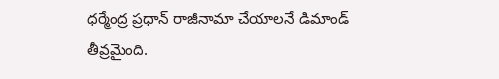ధర్మేంద్ర ప్రధాన్ రాజీనామా చేయాలనే డిమాండ్ తీవ్రమైంది.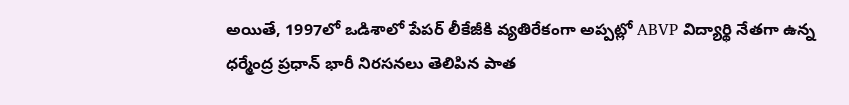అయితే, 1997లో ఒడిశాలో పేపర్ లీకేజీకి వ్యతిరేకంగా అప్పట్లో ABVP విద్యార్థి నేతగా ఉన్న ధర్మేంద్ర ప్రధాన్ భారీ నిరసనలు తెలిపిన పాత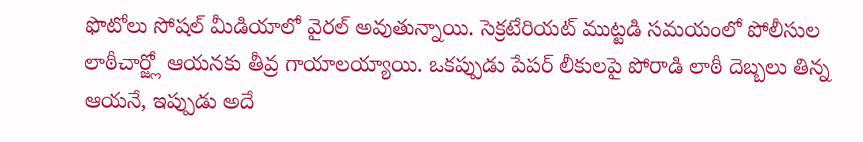ఫొటోలు సోషల్ మీడియాలో వైరల్ అవుతున్నాయి. సెక్రటేరియట్ ముట్టడి సమయంలో పోలీసుల లాఠీచార్జ్లో ఆయనకు తీవ్ర గాయాలయ్యాయి. ఒకప్పుడు పేపర్ లీకులపై పోరాడి లాఠీ దెబ్బలు తిన్న ఆయనే, ఇప్పుడు అదే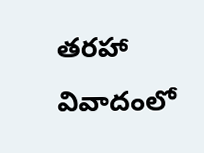తరహా వివాదంలో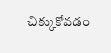చిక్కుకోవడం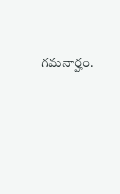గమనార్హం.